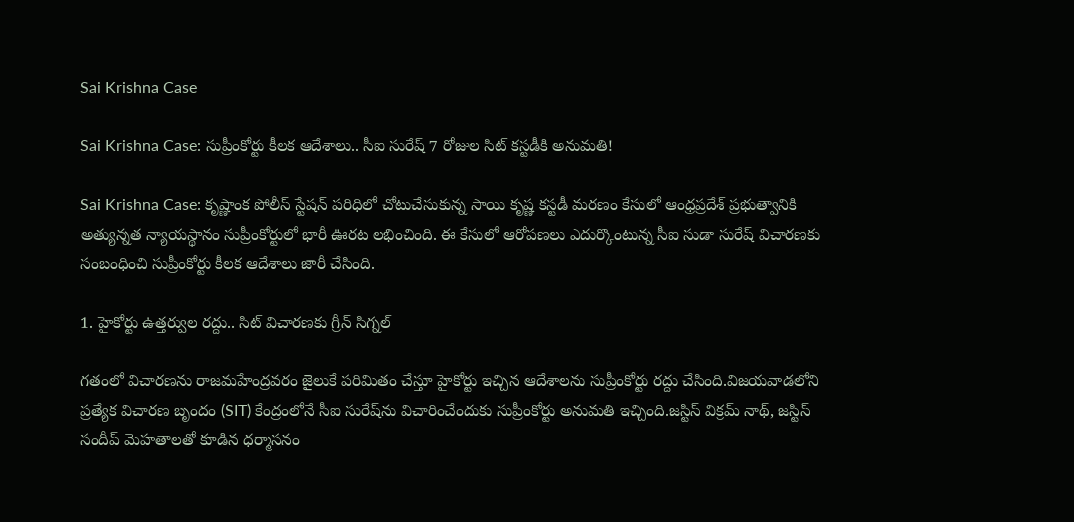Sai Krishna Case

Sai Krishna Case: సుప్రీంకోర్టు కీలక ఆదేశాలు.. సీఐ సురేష్‌ 7 రోజుల సిట్ కస్టడీకి అనుమతి!

Sai Krishna Case: కృష్ణాంక పోలీస్ స్టేషన్ పరిధిలో చోటుచేసుకున్న సాయి కృష్ణ కస్టడీ మరణం కేసులో ఆంధ్రప్రదేశ్ ప్రభుత్వానికి అత్యున్నత న్యాయస్థానం సుప్రీంకోర్టులో భారీ ఊరట లభించింది. ఈ కేసులో ఆరోపణలు ఎదుర్కొంటున్న సీఐ సుడా సురేష్ విచారణకు సంబంధించి సుప్రీంకోర్టు కీలక ఆదేశాలు జారీ చేసింది.

1. హైకోర్టు ఉత్తర్వుల రద్దు.. సిట్ విచారణకు గ్రీన్ సిగ్నల్

గతంలో విచారణను రాజమహేంద్రవరం జైలుకే పరిమితం చేస్తూ హైకోర్టు ఇచ్చిన ఆదేశాలను సుప్రీంకోర్టు రద్దు చేసింది.విజయవాడలోని ప్రత్యేక విచారణ బృందం (SIT) కేంద్రంలోనే సీఐ సురేష్‌ను విచారించేందుకు సుప్రీంకోర్టు అనుమతి ఇచ్చింది.జస్టిస్ విక్రమ్ నాథ్, జస్టిస్ సందీప్ మెహతాలతో కూడిన ధర్మాసనం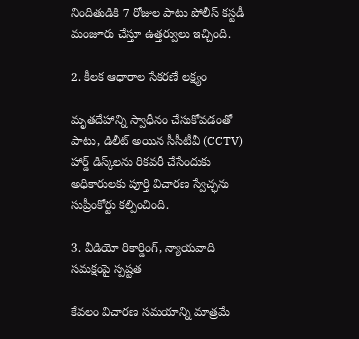నిందితుడికి 7 రోజుల పాటు పోలీస్ కస్టడీ మంజూరు చేస్తూ ఉత్తర్వులు ఇచ్చింది.

2. కీలక ఆధారాల సేకరణే లక్ష్యం

మృతదేహాన్ని స్వాధీనం చేసుకోవడంతో పాటు, డిలీట్ అయిన సీసీటీవీ (CCTV) హార్డ్ డిస్క్‌లను రికవరీ చేసేందుకు అధికారులకు పూర్తి విచారణ స్వేచ్ఛను సుప్రీంకోర్టు కల్పించింది.

3. వీడియో రికార్డింగ్, న్యాయవాది సమక్షంపై స్పష్టత

కేవలం విచారణ సమయాన్ని మాత్రమే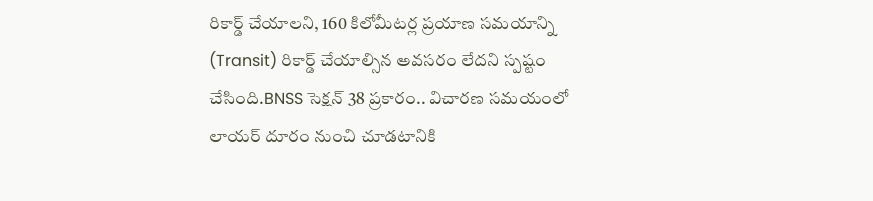రికార్డ్ చేయాలని, 160 కిలోమీటర్ల ప్రయాణ సమయాన్ని (Transit) రికార్డ్ చేయాల్సిన అవసరం లేదని స్పష్టం చేసింది.BNSS సెక్షన్ 38 ప్రకారం.. విచారణ సమయంలో లాయర్ దూరం నుంచి చూడటానికి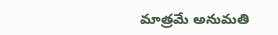మాత్రమే అనుమతి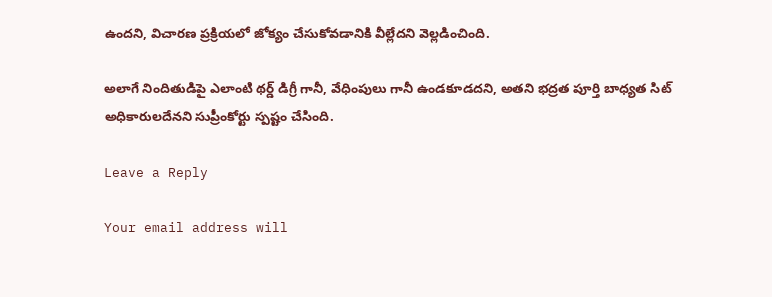ఉందని, విచారణ ప్రక్రియలో జోక్యం చేసుకోవడానికి వీల్లేదని వెల్లడించింది.

అలాగే నిందితుడిపై ఎలాంటి థర్డ్ డిగ్రీ గానీ, వేధింపులు గానీ ఉండకూడదని, అతని భద్రత పూర్తి బాధ్యత సిట్ అధికారులదేనని సుప్రీంకోర్టు స్పష్టం చేసింది.

Leave a Reply

Your email address will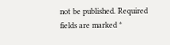not be published. Required fields are marked *